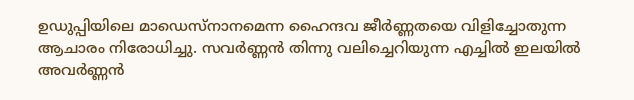ഉഡുപ്പിയിലെ മാഡെസ്നാനമെന്ന ഹൈന്ദവ ജീർണ്ണതയെ വിളിച്ചോതുന്ന ആചാരം നിരോധിച്ചു. സവർണ്ണൻ തിന്നു വലിച്ചെറിയുന്ന എച്ചിൽ ഇലയിൽ അവർണ്ണൻ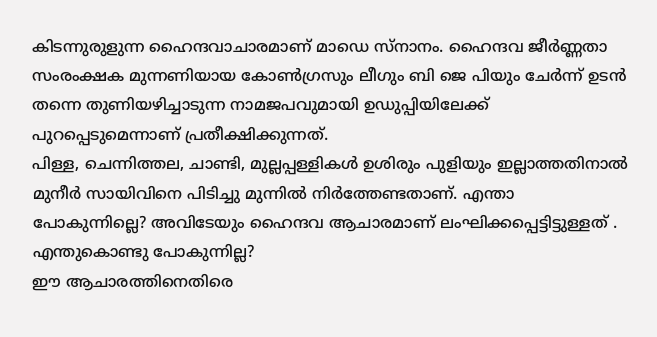കിടന്നുരുളുന്ന ഹൈന്ദവാചാരമാണ് മാഡെ സ്നാനം. ഹൈന്ദവ ജീർണ്ണതാ സംരംക്ഷക മുന്നണിയായ കോൺഗ്രസും ലീഗും ബി ജെ പിയും ചേർന്ന് ഉടൻ തന്നെ തുണിയഴിച്ചാടുന്ന നാമജപവുമായി ഉഡുപ്പിയിലേക്ക് പുറപ്പെടുമെന്നാണ് പ്രതീക്ഷിക്കുന്നത്.
പിള്ള, ചെന്നിത്തല, ചാണ്ടി, മുല്ലപ്പള്ളികൾ ഉശിരും പുളിയും ഇല്ലാത്തതിനാൽ മുനീർ സായിവിനെ പിടിച്ചു മുന്നിൽ നിർത്തേണ്ടതാണ്. എന്താ പോകുന്നില്ലെ? അവിടേയും ഹൈന്ദവ ആചാരമാണ് ലംഘിക്കപ്പെട്ടിട്ടുള്ളത് . എന്തുകൊണ്ടു പോകുന്നില്ല?
ഈ ആചാരത്തിനെതിരെ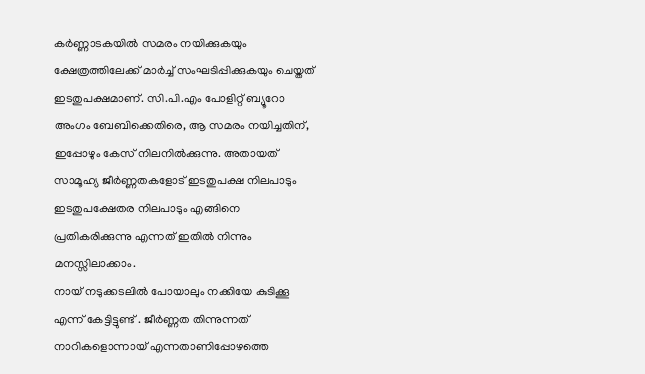കർണ്ണാടകയിൽ സമരം നയിക്കുകയും ക്ഷേത്രത്തിലേക്ക് മാർച്ച് സംഘടിപ്പിക്കുകയും ചെയ്തത് ഇടതുപക്ഷമാണ്. സി.പി.എം പോളിറ്റ് ബ്യൂറോ അംഗം ബേബിക്കെതിരെ, ആ സമരം നയിച്ചതിന്, ഇപ്പോഴും കേസ് നിലനിൽക്കുന്നു. അതായത് സാമൂഹ്യ ജീർണ്ണതകളോട് ഇടതുപക്ഷ നിലപാടും ഇടതുപക്ഷേതര നിലപാടും എങ്ങിനെ പ്രതികരിക്കുന്നു എന്നത് ഇതിൽ നിന്നും മനസ്സിലാക്കാം.
നായ് നടുക്കടലിൽ പോയാലും നക്കിയേ കുടിക്കൂ എന്ന് കേട്ടിട്ടുണ്ട് . ജീർണ്ണത തിന്നുന്നത് നാറികളൊന്നായ് എന്നതാണിപ്പോഴത്തെ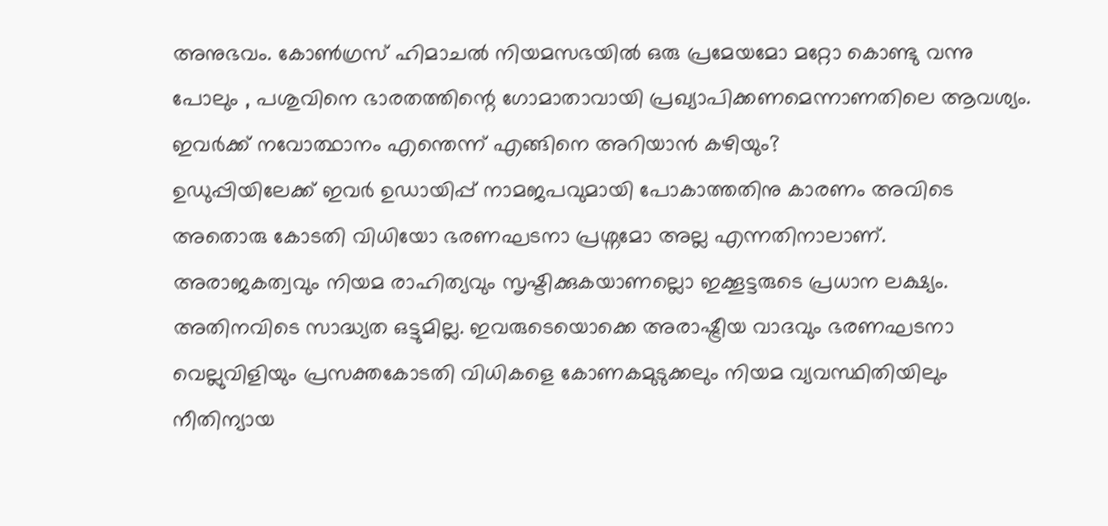അനുഭവം. കോൺഗ്രസ് ഹിമാചൽ നിയമസഭയിൽ ഒരു പ്രമേയമോ മറ്റോ കൊണ്ടു വന്നു പോലും , പശുവിനെ ഭാരതത്തിന്റെ ഗോമാതാവായി പ്രഖ്യാപിക്കണമെന്നാണതിലെ ആവശ്യം. ഇവർക്ക് നവോത്ഥാനം എന്തെന്ന് എങ്ങിനെ അറിയാൻ കഴിയും?
ഉഡുപ്പിയിലേക്ക് ഇവർ ഉഡായിപ്പ് നാമജപവുമായി പോകാത്തതിനു കാരണം അവിടെ അതൊരു കോടതി വിധിയോ ഭരണഘടനാ പ്രശ്നമോ അല്ല എന്നതിനാലാണ്. അരാജകത്വവും നിയമ രാഹിത്യവും സൃഷ്ടിക്കുകയാണല്ലൊ ഇക്കൂട്ടരുടെ പ്രധാന ലക്ഷ്യം. അതിനവിടെ സാദ്ധ്യത ഒട്ടുമില്ല. ഇവരുടെയൊക്കെ അരാഷ്ട്രീയ വാദവും ഭരണഘടനാ വെല്ലുവിളിയും പ്രസക്തകോടതി വിധികളെ കോണകമുടുക്കലും നിയമ വ്യവസ്ഥിതിയിലും നീതിന്യായ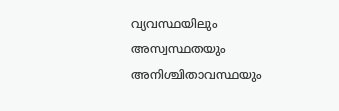വ്യവസ്ഥയിലും അസ്വസ്ഥതയും അനിശ്ചിതാവസ്ഥയും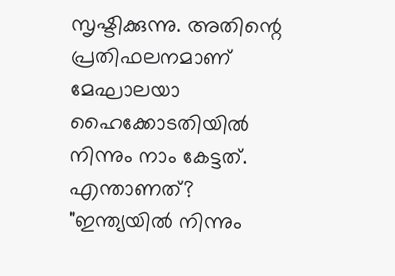സൃഷ്ടിക്കുന്നു. അതിന്റെ പ്രതിഫലനമാണ് മേഘാലയാ ഹൈക്കോടതിയിൽ നിന്നും നാം കേട്ടത്. എന്താണത്? "ഇന്ത്യയിൽ നിന്നും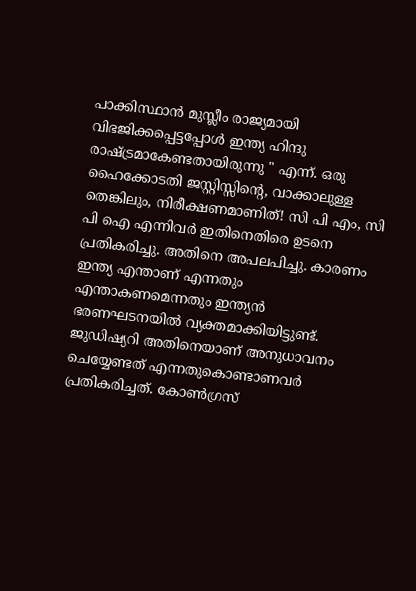പാക്കിസ്ഥാൻ മുസ്ലീം രാജ്യമായി വിഭജിക്കപ്പെട്ടപ്പോൾ ഇന്ത്യ ഹിന്ദു രാഷ്ട്രമാകേണ്ടതായിരുന്നു " എന്ന്. ഒരു ഹൈക്കോടതി ജസ്റ്റിസ്സിന്റെ, വാക്കാലുള്ള തെങ്കിലും, നിരീക്ഷണമാണിത്! സി പി എം, സി പി ഐ എന്നിവർ ഇതിനെതിരെ ഉടനെ പ്രതികരിച്ചു. അതിനെ അപലപിച്ചു. കാരണം ഇന്ത്യ എന്താണ് എന്നതും എന്താകണമെന്നതും ഇന്ത്യൻ ഭരണഘടനയിൽ വ്യക്തമാക്കിയിട്ടുണ്ട്. ജുഡിഷ്യറി അതിനെയാണ് അനുധാവനം ചെയ്യേണ്ടത് എന്നതുകൊണ്ടാണവർ പ്രതികരിച്ചത്. കോൺഗ്രസ്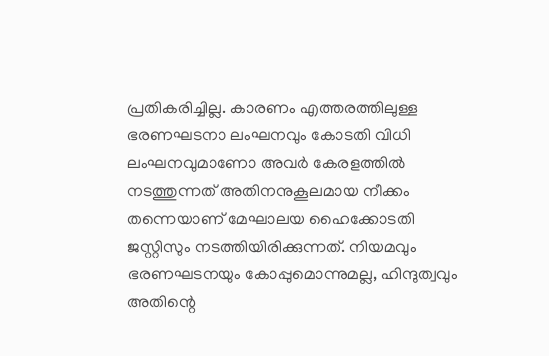പ്രതികരിച്ചില്ല. കാരണം എത്തരത്തിലുള്ള ഭരണഘടനാ ലംഘനവും കോടതി വിധി ലംഘനവുമാണോ അവർ കേരളത്തിൽ നടത്തുന്നത് അതിനനുകൂലമായ നീക്കം തന്നെയാണ് മേഘാലയ ഹൈക്കോടതി ജസ്റ്റിസും നടത്തിയിരിക്കുന്നത്. നിയമവും ഭരണഘടനയും കോപ്പുമൊന്നുമല്ല, ഹിന്ദുത്വവും അതിന്റെ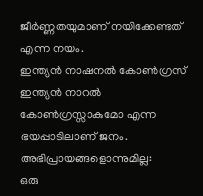ജീർണ്ണതയുമാണ് നയിക്കേണ്ടത് എന്ന നയം.
ഇന്ത്യൻ നാഷനൽ കോൺഗ്രസ് ഇന്ത്യൻ നാറൽ കോൺഗ്രസ്സാകുമോ എന്ന ഭയപ്പാടിലാണ് ജനം.
അഭിപ്രായങ്ങളൊന്നുമില്ല:
ഒരു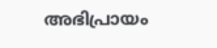അഭിപ്രായം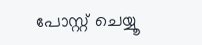പോസ്റ്റ് ചെയ്യൂ